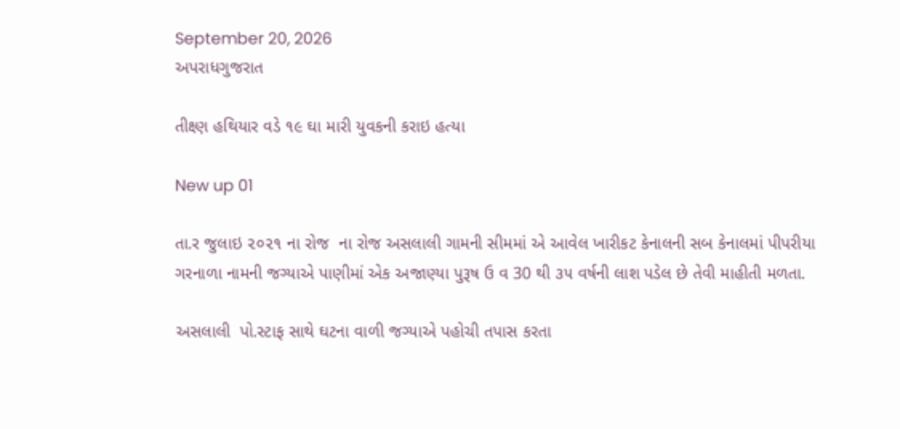September 20, 2026
અપરાધગુજરાત

તીક્ષ્ણ હથિયાર વડે ૧૯ ઘા મારી યુવકની કરાઇ હત્યા

New up 01

તા.ર જુલાઇ ૨૦૨૧ ના રોજ  ના રોજ અસલાલી ગામની સીમમાં એ આવેલ ખારીકટ કેનાલની સબ કેનાલમાં પીપરીયા ગરનાળા નામની જગ્યાએ પાણીમાં એક અજાણ્યા પુરૂષ ઉ વ 30 થી ૩૫ વર્ષની લાશ પડેલ છે તેવી માહીતી મળતા.

અસલાલી  પો.સ્ટાફ સાથે ઘટના વાળી જગ્યાએ પહોચી તપાસ કરતા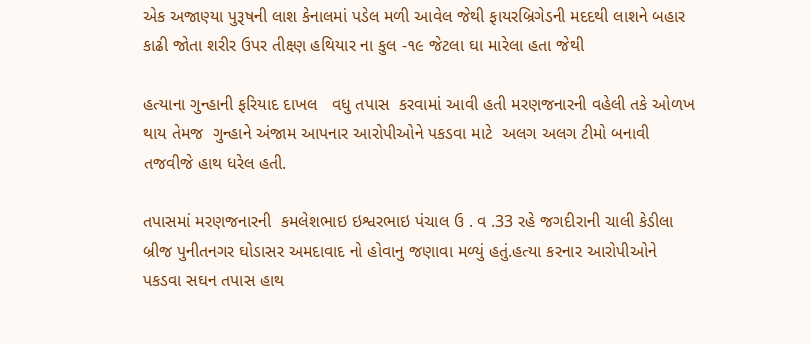એક અજાણ્યા પુરૂષની લાશ કેનાલમાં પડેલ મળી આવેલ જેથી ફાયરબ્રિગેડની મદદથી લાશને બહાર કાઢી જોતા શરીર ઉપર તીક્ષ્ણ હથિયાર ના કુલ -૧૯ જેટલા ઘા મારેલા હતા જેથી

હત્યાના ગુન્હાની ફરિયાદ દાખલ   વધુ તપાસ  કરવામાં આવી હતી મરણજનારની વહેલી તકે ઓળખ  થાય તેમજ  ગુન્હાને અંજામ આપનાર આરોપીઓને પકડવા માટે  અલગ અલગ ટીમો બનાવી  તજવીજે હાથ ધરેલ હતી.

તપાસમાં મરણજનારની  કમલેશભાઇ ઇશ્વરભાઇ પંચાલ ઉ . વ .33 રહે જગદીરાની ચાલી કેડીલા બ્રીજ પુનીતનગર ઘોડાસર અમદાવાદ નો હોવાનુ જણાવા મળ્યું હતું.હત્યા કરનાર આરોપીઓને પકડવા સઘન તપાસ હાથ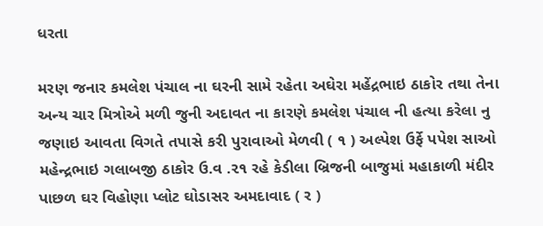ધરતા

મરણ જનાર કમલેશ પંચાલ ના ઘરની સામે રહેતા અઘેરા મહેંદ્રભાઇ ઠાકોર તથા તેના અન્ય ચાર મિત્રોએ મળી જુની અદાવત ના કારણે કમલેશ પંચાલ ની હત્યા કરેલા નુ જણાઇ આવતા વિગતે તપાસે કરી પુરાવાઓ મેળવી ( ૧ ) અલ્પેશ ઉર્ફે પપેશ સાઓ મહેન્દ્રભાઇ ગલાબજી ઠાકોર ઉ.વ .૨૧ રહે કેડીલા બ્રિજની બાજુમાં મહાકાળી મંદીર પાછળ ઘર વિહોણા પ્લોટ ઘોડાસર અમદાવાદ ( ર )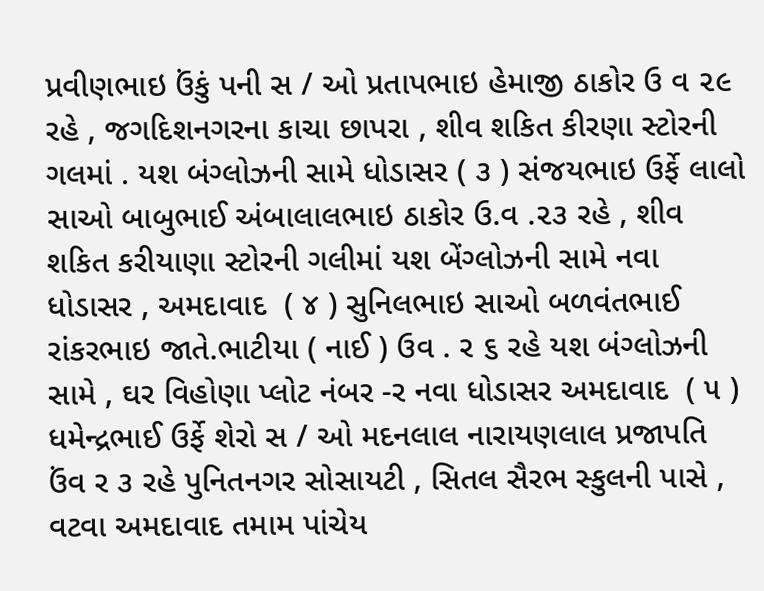પ્રવીણભાઇ ઉંકું પની સ / ઓ પ્રતાપભાઇ હેમાજી ઠાકોર ઉ વ ૨૯ રહે , જગદિશનગરના કાચા છાપરા , શીવ શકિત કીરણા સ્ટોરની ગલમાં . યશ બંગ્લોઝની સામે ધોડાસર ( ૩ ) સંજયભાઇ ઉર્ફે લાલો સાઓ બાબુભાઈ અંબાલાલભાઇ ઠાકોર ઉ.વ .૨૩ રહે , શીવ શકિત કરીયાણા સ્ટોરની ગલીમાં યશ બેંગ્લોઝની સામે નવા ધોડાસર , અમદાવાદ  ( ૪ ) સુનિલભાઇ સાઓ બળવંતભાઈ રાંકરભાઇ જાતે.ભાટીયા ( નાઈ ) ઉવ . ર ૬ રહે યશ બંગ્લોઝની સામે , ઘર વિહોણા પ્લોટ નંબર -ર નવા ધોડાસર અમદાવાદ  ( ૫ ) ધમેન્દ્રભાઈ ઉર્ફે શેરો સ / ઓ મદનલાલ નારાયણલાલ પ્રજાપતિ ઉંવ ર ૩ રહે પુનિતનગર સોસાયટી , સિતલ સૈરભ સ્કુલની પાસે , વટવા અમદાવાદ તમામ પાંચેય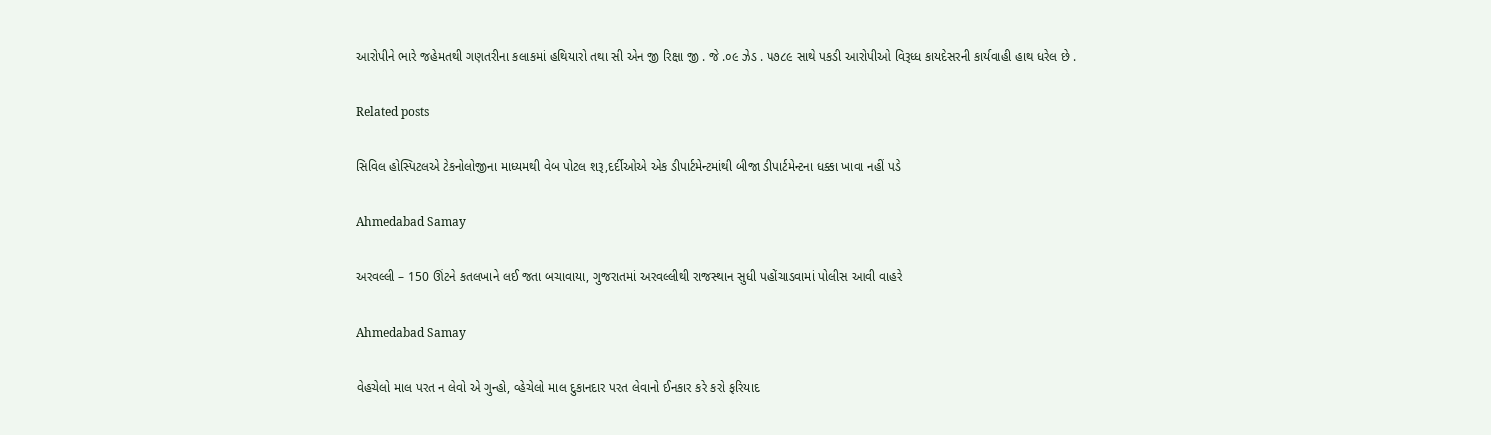આરોપીને ભારે જહેમતથી ગણતરીના કલાકમાં હથિયારો તથા સી એન જી રિક્ષા જી . જે .૦૯ ઝેડ . ૫૭૮૯ સાથે પકડી આરોપીઓ વિરૂધ્ધ કાયદેસરની કાર્યવાહી હાથ ધરેલ છે .

Related posts

સિવિલ હોસ્‍પિટલએ ટેકનોલોજીના માધ્‍યમથી વેબ પોટલ શરૂ,દર્દીઓએ એક ડીપાર્ટમેન્‍ટમાંથી બીજા ડીપાર્ટમેન્‍ટના ધક્કા ખાવા નહીં પડે

Ahmedabad Samay

અરવલ્લી – 150 ઊંટને કતલખાને લઈ જતા બચાવાયા, ગુજરાતમાં અરવલ્લીથી રાજસ્થાન સુધી પહોંચાડવામાં પોલીસ આવી વાહરે

Ahmedabad Samay

વેહચેલો માલ પરત ન લેવો એ ગુન્હો, વ્હેચેલો માલ દુકાનદાર પરત લેવાનો ઈનકાર કરે કરો ફરિયાદ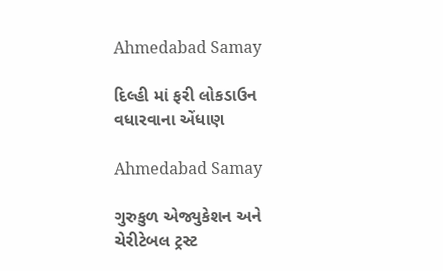Ahmedabad Samay

દિલ્હી માં ફરી લોકડાઉન વધારવાના એંધાણ

Ahmedabad Samay

ગુરુકુળ એજ્યુકેશન અને ચેરીટેબલ ટ્રસ્ટ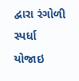દ્વારા રંગોળી સ્પર્ધા યોજાઇ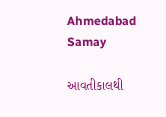Ahmedabad Samay

આવતીકાલથી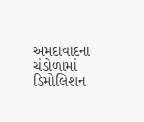અમદાવાદના ચંડોળામાં ડિમોલિશન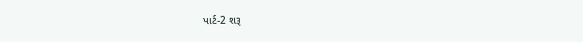પાર્ટ-2 શરૂ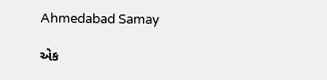Ahmedabad Samay

એક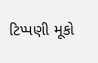ટિપ્પણી મૂકો